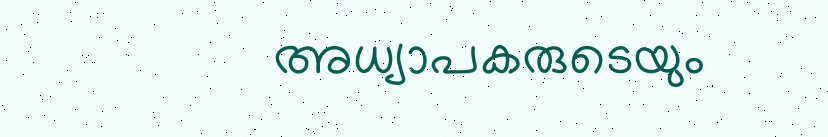അധ്യാപകരുടെയും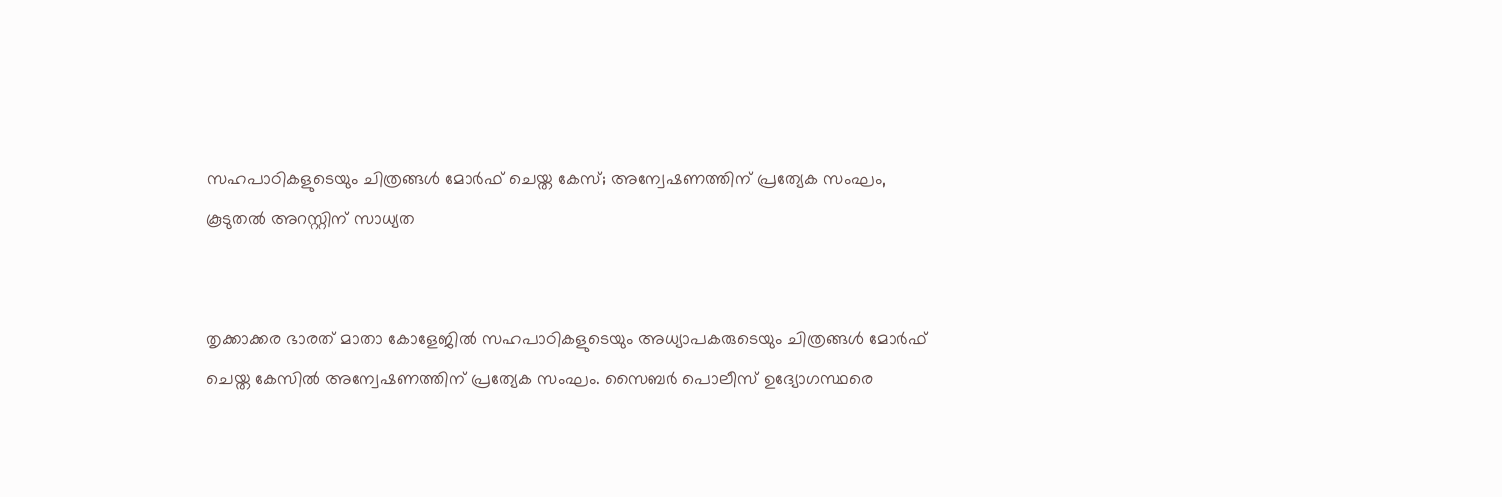സഹപാഠികളുടെയും ചിത്രങ്ങള്‍ മോര്‍ഫ് ചെയ്ത കേസ്; അന്വേഷണത്തിന് പ്രത്യേക സംഘം, കൂടുതല്‍ അറസ്റ്റിന് സാധ്യത


തൃക്കാക്കര ഭാരത് മാതാ കോളേജില്‍ സഹപാഠികളുടെയും അധ്യാപകരുടെയും ചിത്രങ്ങള്‍ മോര്‍ഫ് ചെയ്ത കേസില്‍ അന്വേഷണത്തിന് പ്രത്യേക സംഘം. സൈബര്‍ പൊലീസ് ഉദ്യോഗസ്ഥരെ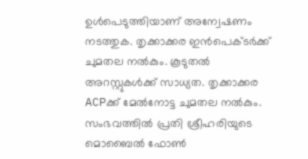ഉള്‍പെടുത്തിയാണ് അന്വേഷണം നടത്തുക. തൃക്കാക്കര ഇന്‍പെക്ടര്‍ക്ക് ചുമതല നല്‍കും. കൂടുതല്‍ അറസ്റ്റുകള്‍ക്ക് സാധ്യത. തൃക്കാക്കര ACPക്ക് മേല്‍നോട്ട ചുമതല നല്‍കും. സംഭവത്തില്‍ പ്രതി ശ്രീഹരിയുടെ മൊബൈല്‍ ഫോണ്‍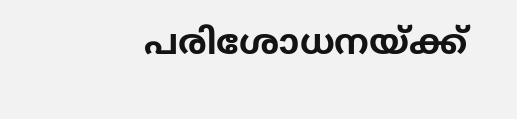പരിശോധനയ്ക്ക്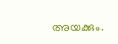അയക്കും.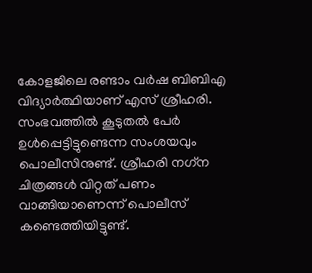കോളജിലെ രണ്ടാം വര്‍ഷ ബിബിഎ വിദ്യാര്‍ത്ഥിയാണ് എസ് ശ്രീഹരി. സംഭവത്തില്‍ കൂടുതല്‍ പേര്‍ ഉള്‍പ്പെട്ടിട്ടുണ്ടെന്ന സംശയവും പൊലീസിനുണ്ട്. ശ്രീഹരി നഗ്‌ന ചിത്രങ്ങള്‍ വിറ്റത് പണം വാങ്ങിയാണെന്ന് പൊലീസ് കണ്ടെത്തിയിട്ടുണ്ട്.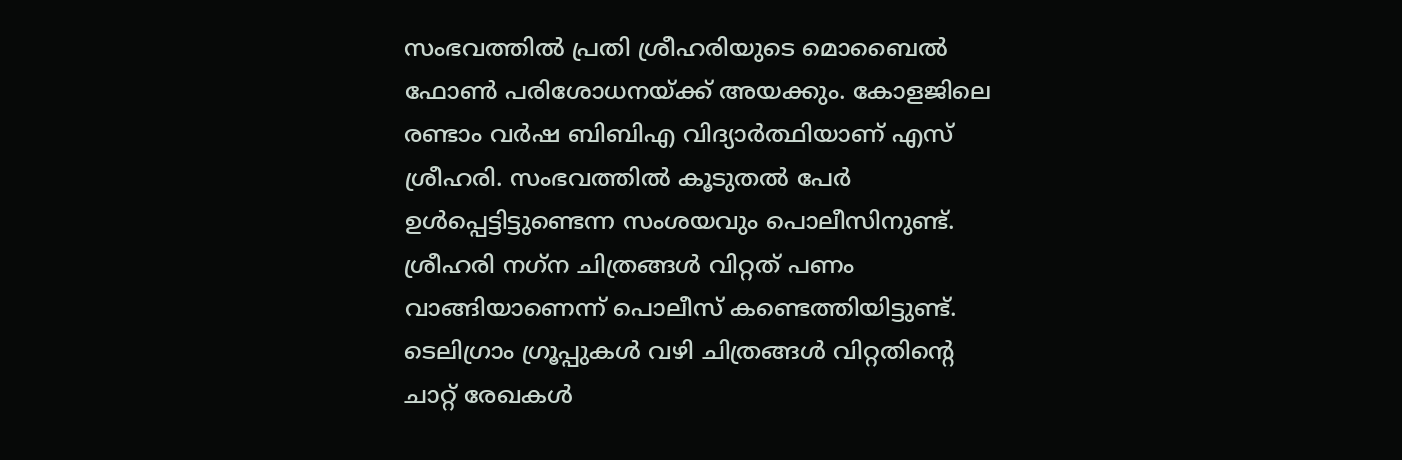സംഭവത്തില്‍ പ്രതി ശ്രീഹരിയുടെ മൊബൈല്‍ ഫോണ്‍ പരിശോധനയ്ക്ക് അയക്കും. കോളജിലെ രണ്ടാം വര്‍ഷ ബിബിഎ വിദ്യാര്‍ത്ഥിയാണ് എസ് ശ്രീഹരി. സംഭവത്തില്‍ കൂടുതല്‍ പേര്‍ ഉള്‍പ്പെട്ടിട്ടുണ്ടെന്ന സംശയവും പൊലീസിനുണ്ട്. ശ്രീഹരി നഗ്‌ന ചിത്രങ്ങള്‍ വിറ്റത് പണം വാങ്ങിയാണെന്ന് പൊലീസ് കണ്ടെത്തിയിട്ടുണ്ട്. ടെലിഗ്രാം ഗ്രൂപ്പുകള്‍ വഴി ചിത്രങ്ങള്‍ വിറ്റതിന്റെ ചാറ്റ് രേഖകള്‍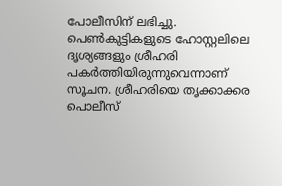പോലീസിന് ലഭിച്ചു. പെണ്‍കുട്ടികളുടെ ഹോസ്റ്റലിലെ ദൃശ്യങ്ങളും ശ്രീഹരി പകര്‍ത്തിയിരുന്നുവെന്നാണ് സൂചന. ശ്രീഹരിയെ തൃക്കാക്കര പൊലീസ്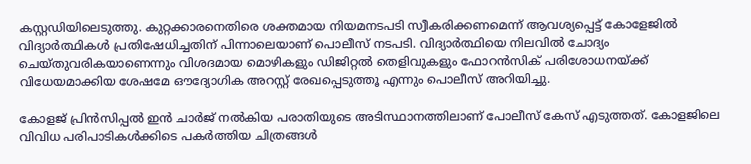കസ്റ്റഡിയിലെടുത്തു. കുറ്റക്കാരനെതിരെ ശക്തമായ നിയമനടപടി സ്വീകരിക്കണമെന്ന് ആവശ്യപ്പെട്ട് കോളേജില്‍ വിദ്യാര്‍ത്ഥികള്‍ പ്രതിഷേധിച്ചതിന് പിന്നാലെയാണ് പൊലീസ് നടപടി. വിദ്യാര്‍ത്ഥിയെ നിലവില്‍ ചോദ്യം ചെയ്തുവരികയാണെന്നും വിശദമായ മൊഴികളും ഡിജിറ്റല്‍ തെളിവുകളും ഫോറന്‍സിക് പരിശോധനയ്ക്ക് വിധേയമാക്കിയ ശേഷമേ ഔദ്യോഗിക അറസ്റ്റ് രേഖപ്പെടുത്തൂ എന്നും പൊലീസ് അറിയിച്ചു.

കോളജ് പ്രിന്‍സിപ്പല്‍ ഇന്‍ ചാര്‍ജ് നല്‍കിയ പരാതിയുടെ അടിസ്ഥാനത്തിലാണ് പോലീസ് കേസ് എടുത്തത്. കോളജിലെ വിവിധ പരിപാടികള്‍ക്കിടെ പകര്‍ത്തിയ ചിത്രങ്ങള്‍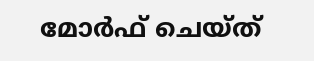മോര്‍ഫ് ചെയ്ത്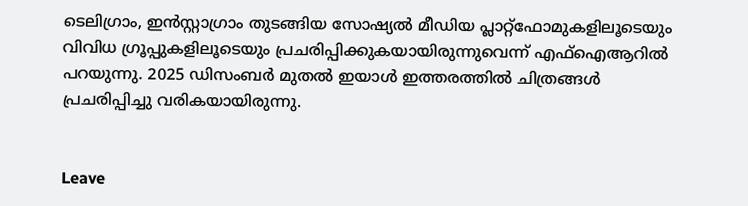ടെലിഗ്രാം, ഇന്‍സ്റ്റാഗ്രാം തുടങ്ങിയ സോഷ്യല്‍ മീഡിയ പ്ലാറ്റ്‌ഫോമുകളിലൂടെയും വിവിധ ഗ്രൂപ്പുകളിലൂടെയും പ്രചരിപ്പിക്കുകയായിരുന്നുവെന്ന് എഫ്‌ഐആറില്‍ പറയുന്നു. 2025 ഡിസംബര്‍ മുതല്‍ ഇയാള്‍ ഇത്തരത്തില്‍ ചിത്രങ്ങള്‍ പ്രചരിപ്പിച്ചു വരികയായിരുന്നു.


Leave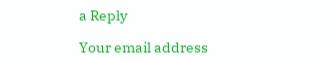a Reply

Your email address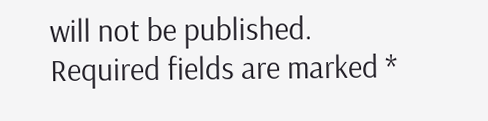will not be published. Required fields are marked *